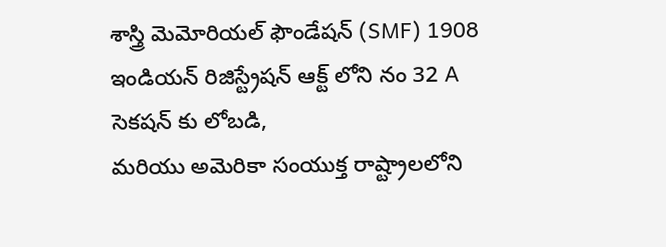శాస్త్రి మెమోరియల్ ఫౌండేషన్ (SMF) 1908 ఇండియన్ రిజిస్ట్రేషన్ ఆక్ట్ లోని నం 32 A సెకషన్ కు లోబడి,
మరియు అమెరికా సంయుక్త రాష్ట్రాలలోని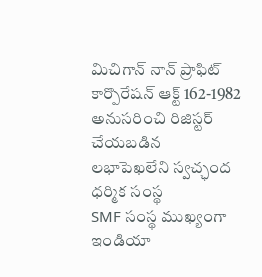మిచిగాన్ నాన్ ప్రాఫిట్ కార్పొరేషన్ ఆక్ట్ 162-1982 అనుసరించి రిజిస్టర్ చేయబడిన
లభాపెఖలేని స్వచ్ఛంద ధర్మిక సంస్థ
SMF సంస్థ ముఖ్యంగా ఇండియా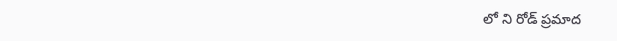లో ని రోడ్ ప్రమాద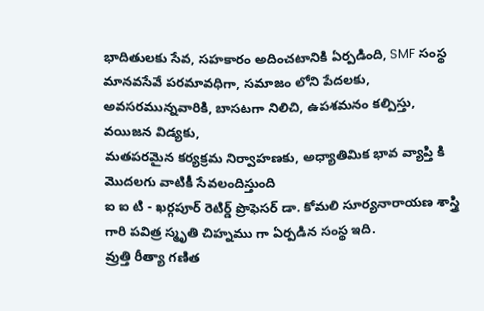భాదితులకు సేవ, సహకారం అదించటానికి ఏర్పడింది, SMF సంస్థ
మానవసేవే పరమావధిగా, సమాజం లోని పేదలకు, అవసరమున్నవారికి, బాసటగా నిలిచి, ఉపశమనం కల్పిస్తు, వయిజన విడ్యకు,
మతపరమైన కర్యక్రమ నిర్వాహణకు, అధ్యాతిమిక భావ వ్యాప్తి కి మొదలగు వాటికీ సేవలందిస్తుంది
ఐ ఐ టి - ఖర్గపూర్ రెటిర్డ్ ప్రొఫెసర్ డా. కోమలి సూర్యనారాయణ శాస్త్రి గారి పవిత్ర స్మృతి చిహ్నము గా ఏర్పడిన సంస్థ ఇది.
వ్రుత్తి రీత్యా గణిత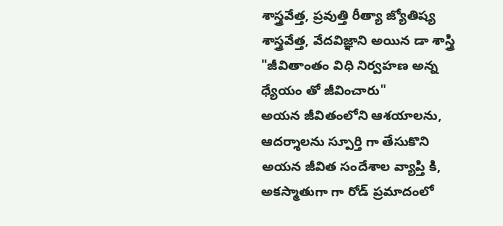శాస్త్రవేత్త, ప్రవుత్తి రీత్యా జ్యోతిష్య శాస్త్రవేత్త, వేదవిజ్ఞాని అయిన డా శాస్త్రి "జీవితాంతం విధి నిర్వహణ అన్న
ధ్యేయం తో జీవించారు"
అయన జీవితంలోని ఆశయాలను, ఆదర్శాలను స్పూర్తి గా తేసుకొని అయన జీవిత సందేశాల వ్యాప్తి కి, అకస్మాతుగా గా రోడ్ ప్రమాదంలో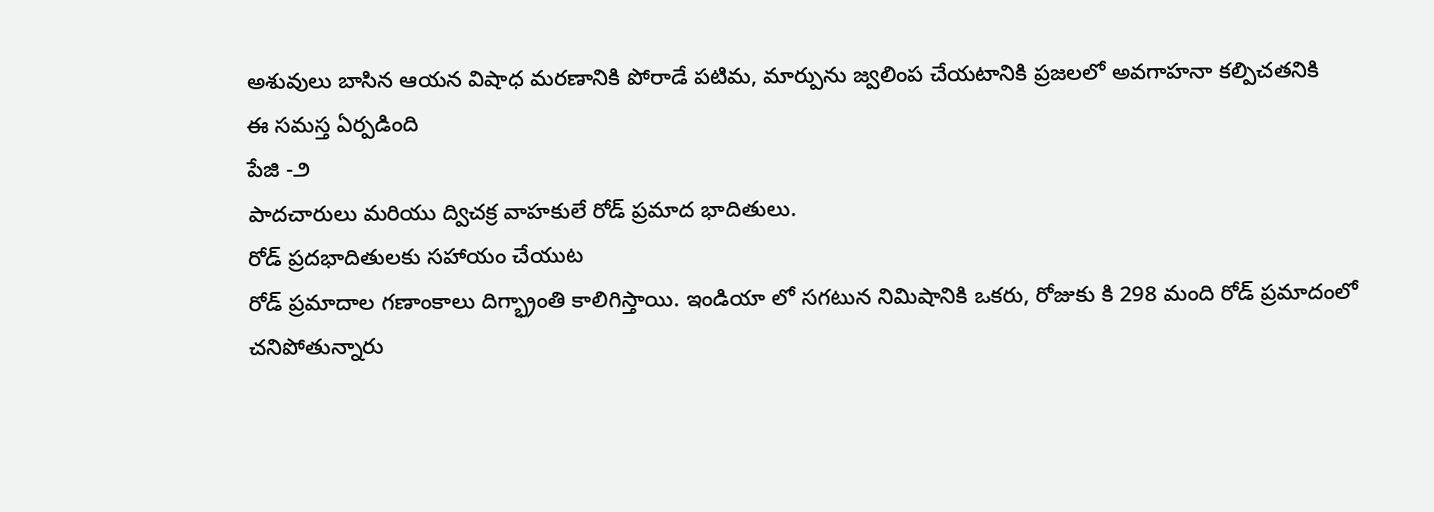అశువులు బాసిన ఆయన విషాధ మరణానికి పోరాడే పటిమ, మార్పును జ్వలింప చేయటానికి ప్రజలలో అవగాహనా కల్పిచతనికి
ఈ సమస్త ఏర్పడింది
పేజి -౨
పాదచారులు మరియు ద్విచక్ర వాహకులే రోడ్ ప్రమాద భాదితులు.
రోడ్ ప్రదభాదితులకు సహాయం చేయుట
రోడ్ ప్రమాదాల గణాంకాలు దిగ్భ్రాంతి కాలిగిస్తాయి. ఇండియా లో సగటున నిమిషానికి ఒకరు, రోజుకు కి 298 మంది రోడ్ ప్రమాదంలో
చనిపోతున్నారు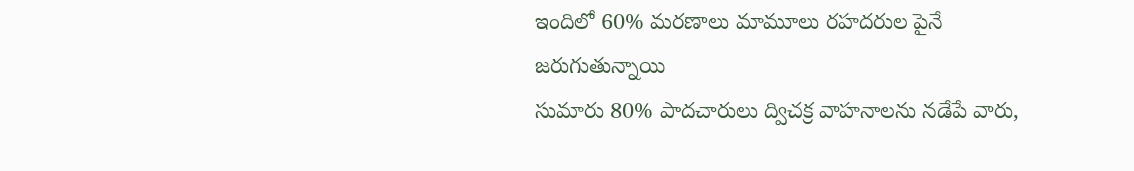ఇందిలో 60% మరణాలు మామూలు రహదరుల పైనే జరుగుతున్నాయి
సుమారు 80% పాదచారులు ద్విచక్ర వాహనాలను నడేపే వారు,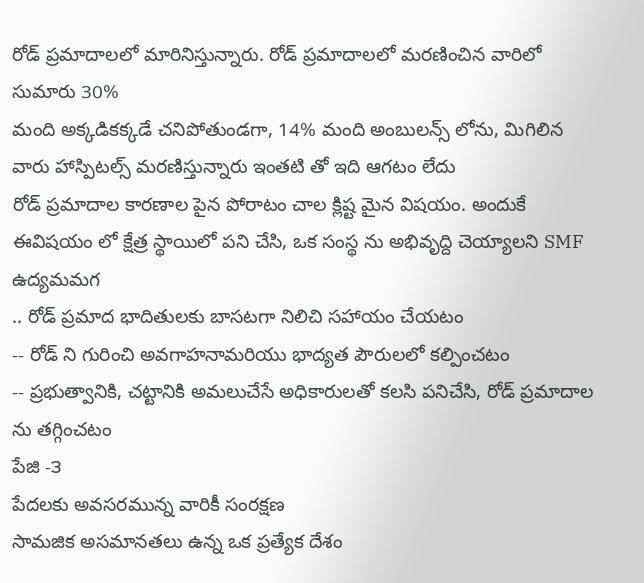రోడ్ ప్రమాదాలలో మారినిస్తున్నారు. రోడ్ ప్రమాదాలలో మరణించిన వారిలో సుమారు 30%
మంది అక్కడికక్కడే చనిపోతుండగా, 14% మంది అంబులన్స్ లోను, మిగిలిన వారు హాస్పిటల్స్ మరణిస్తున్నారు ఇంతటి తో ఇది ఆగటం లేదు
రోడ్ ప్రమాదాల కారణాల పైన పోరాటం చాల క్లిష్ట మైన విషయం. అందుకే ఈవిషయం లో క్షేత్ర స్థాయిలో పని చేసి, ఒక సంస్థ ను అభివృద్ది చెయ్యాలని SMF
ఉద్యమమగ
.. రోడ్ ప్రమాద భాదితులకు బాసటగా నిలిచి సహాయం చేయటం
-- రోడ్ ని గురించి అవగాహనామరియు భాద్యత పౌరులలో కల్పించటం
-- ప్రభుత్వానికి, చట్టానికి అమలుచేసే అధికారులతో కలసి పనిచేసి, రోడ్ ప్రమాదాల ను తగ్గించటం
పేజి -౩
పేదలకు అవసరమున్న వారికీ సంరక్షణ
సామజిక అసమానతలు ఉన్న ఒక ప్రత్యేక దేశం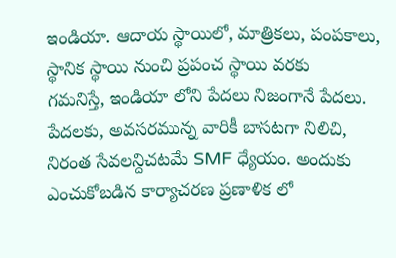ఇండియా. ఆదాయ స్థాయిలో, మాత్రికలు, పంపకాలు, స్థానిక స్థాయి నుంచి ప్రపంచ స్థాయి వరకు
గమనిస్తే, ఇండియా లోని పేదలు నిజంగానే పేదలు.
పేదలకు, అవసరమున్న వారికీ బాసటగా నిలిచి, నిరంత సేవలన్దిచటమే SMF ధ్యేయం. అందుకు ఎంచుకోబడిన కార్యాచరణ ప్రణాళిక లో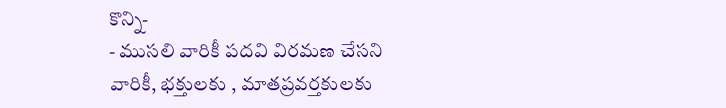కొన్ని-
- ముసలి వారికీ పదవి విరమణ చేసని వారికీ, భక్తులకు , మాతప్రవర్తకులకు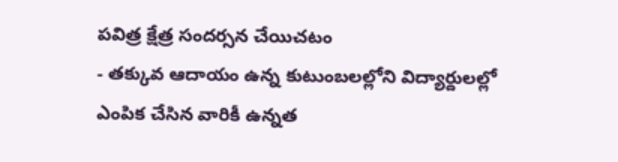పవిత్ర క్షేత్ర సందర్సన చేయిచటం
- తక్కువ ఆదాయం ఉన్న కుటుంబలల్లోని విద్యార్దులల్లో ఎంపిక చేసిన వారికీ ఉన్నత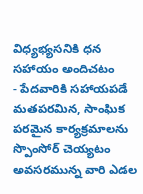విధ్యభ్యసనికి ధన సహాయం అందిచటం
- పేదవారికి సహాయపడే మతపరమిన, సాంఘిక పరమైన కార్యక్రమాలను స్పొంసోర్ చెయ్యటం
అవసరమున్న వారి ఎడల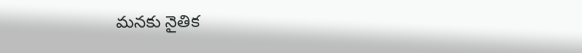మనకు నైతిక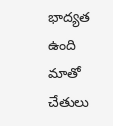భాద్యత ఉంది
మాతో చేతులు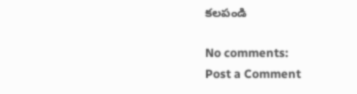కలపండి

No comments:
Post a Comment